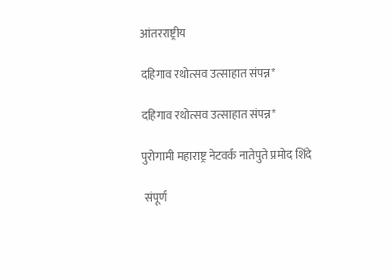आंतरराष्ट्रीय

दहिगाव रथोत्सव उत्साहात संपन्न*

दहिगाव रथोत्सव उत्साहात संपन्न*

पुरोगामी महाराष्ट्र नेटवर्क नातेपुते प्रमोद शिंदे

 संपूर्ण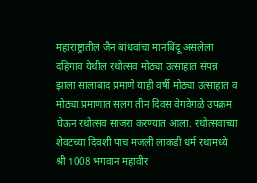महाराष्ट्रातील जैन बांधवांचा मानबिंदू असलेला दहिगाव येथील रथोत्सव मोठ्या उत्साहात संपन्न झाला सालाबाद प्रमाणे याही वर्षी मोठ्या उत्साहात व मोठ्या प्रमाणात सलग तीन दिवस वेगवेगळे उपक्रम घेऊन रथोत्सव साजरा करण्यात आला. रथोत्सवाच्या शेवटच्या दिवशी पाच मजली लाकडी धर्म रथामध्ये श्री 1008 भगवान महावीर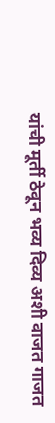यांची मूर्ती ठेवून भव्य दिव्य अशी वाजत गाजत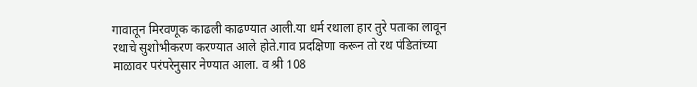गावातून मिरवणूक काढली काढण्यात आली.या धर्म रथाला हार तुरे पताका लावून रथाचे सुशोभीकरण करण्यात आले होते.गाव प्रदक्षिणा करून तो रथ पंडितांच्या माळावर परंपरेनुसार नेण्यात आला. व श्री 108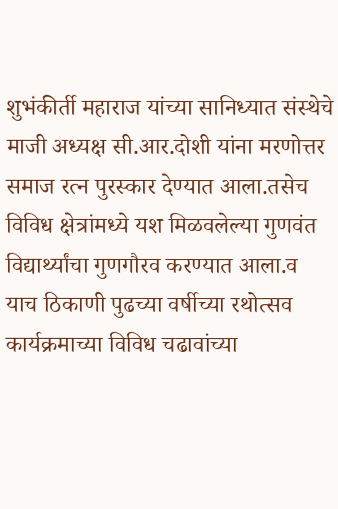शुभंकीर्ती महाराज यांच्या सानिध्यात संस्थेचे माजी अध्यक्ष सी.आर.दोशी यांना मरणोत्तर समाज रत्न पुरस्कार देण्यात आला.तसेच विविध क्षेत्रांमध्ये यश मिळवलेल्या गुणवंत विद्यार्थ्यांचा गुणगौरव करण्यात आला.व याच ठिकाणी पुढच्या वर्षीच्या रथोत्सव कार्यक्रमाच्या विविध चढावांच्या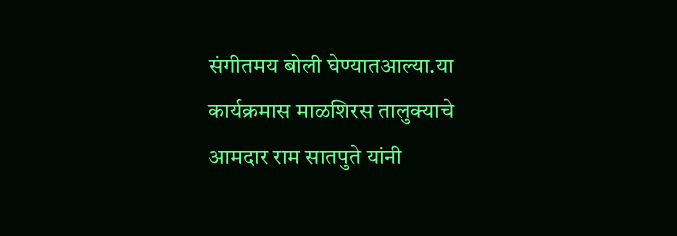संगीतमय बोली घेण्यातआल्या.या कार्यक्रमास माळशिरस तालुक्याचे आमदार राम सातपुते यांनी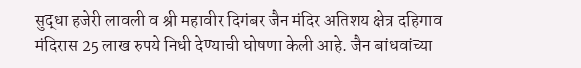सुद्धा हजेरी लावली व श्री महावीर दिगंबर जैन मंदिर अतिशय क्षेत्र दहिगाव मंदिरास 25 लाख रुपये निधी देण्याची घोषणा केली आहे. जैन बांधवांच्या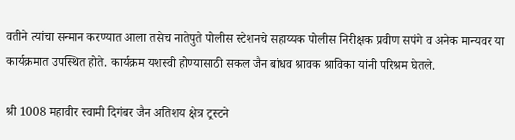वतीने त्यांचा सन्मान करण्यात आला तसेच नातेपुते पोलीस स्टेशनचे सहाय्यक पोलीस निरीक्षक प्रवीण सपंगे व अनेक मान्यवर या कार्यक्रमात उपस्थित होते. कार्यक्रम यशस्वी होण्यासाठी सकल जैन बांधव श्रावक श्राविका यांनी परिश्रम घेतले.

श्री 1008 महावीर स्वामी दिगंबर जैन अतिशय क्षेत्र ट्रस्टने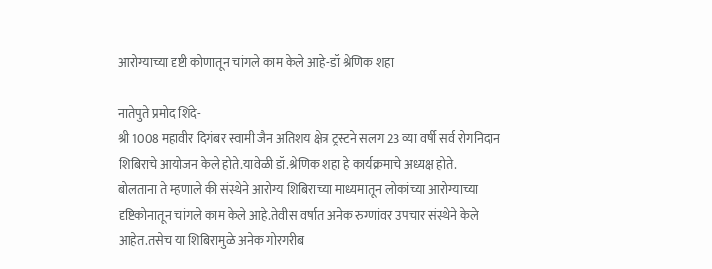आरोग्याच्या दृष्टी कोणातून चांगले काम केले आहे-डॉ श्रेणिक शहा

नातेपुते प्रमोद शिंदे-
श्री 1008 महावीर दिगंबर स्वामी जैन अतिशय क्षेत्र ट्रस्टने सलग 23 व्या वर्षी सर्व रोगनिदान शिबिराचे आयोजन केले होते.यावेळी डॉ.श्रेणिक शहा हे कार्यक्रमाचे अध्यक्ष होते.
बोलताना ते म्हणाले की संस्थेने आरोग्य शिबिराच्या माध्यमातून लोकांच्या आरोग्याच्या दृष्टिकोनातून चांगले काम केले आहे.तेवीस वर्षात अनेक रुग्णांवर उपचार संस्थेने केले आहेत.तसेच या शिबिरामुळे अनेक गोरगरीब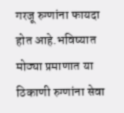गरजू रुग्णांना फायदा होत आहे.भविष्यात मोठ्या प्रमाणात या ठिकाणी रुग्णांना सेवा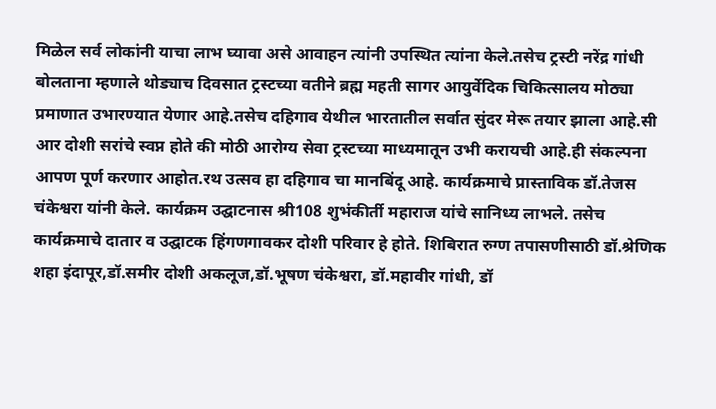मिळेल सर्व लोकांनी याचा लाभ घ्यावा असे आवाहन त्यांनी उपस्थित त्यांना केले.तसेच ट्रस्टी नरेंद्र गांधी बोलताना म्हणाले थोड्याच दिवसात ट्रस्टच्या वतीने ब्रह्म महती सागर आयुर्वेदिक चिकित्सालय मोठ्या प्रमाणात उभारण्यात येणार आहे.तसेच दहिगाव येथील भारतातील सर्वात सुंदर मेरू तयार झाला आहे.सी आर दोशी सरांचे स्वप्न होते की मोठी आरोग्य सेवा ट्रस्टच्या माध्यमातून उभी करायची आहे.ही संकल्पना आपण पूर्ण करणार आहोत.रथ उत्सव हा दहिगाव चा मानबिंदू आहे. कार्यक्रमाचे प्रास्ताविक डॉ.तेजस चंकेश्वरा यांनी केले. कार्यक्रम उद्घाटनास श्री108 शुभंकीर्ती महाराज यांचे सानिध्य लाभले. तसेच कार्यक्रमाचे दातार व उद्घाटक हिंगणगावकर दोशी परिवार हे होते. शिबिरात रुग्ण तपासणीसाठी डॉ.श्रेणिक शहा इंदापूर,डॉ.समीर दोशी अकलूज,डॉ.भूषण चंकेश्वरा, डॉ.महावीर गांधी, डॉ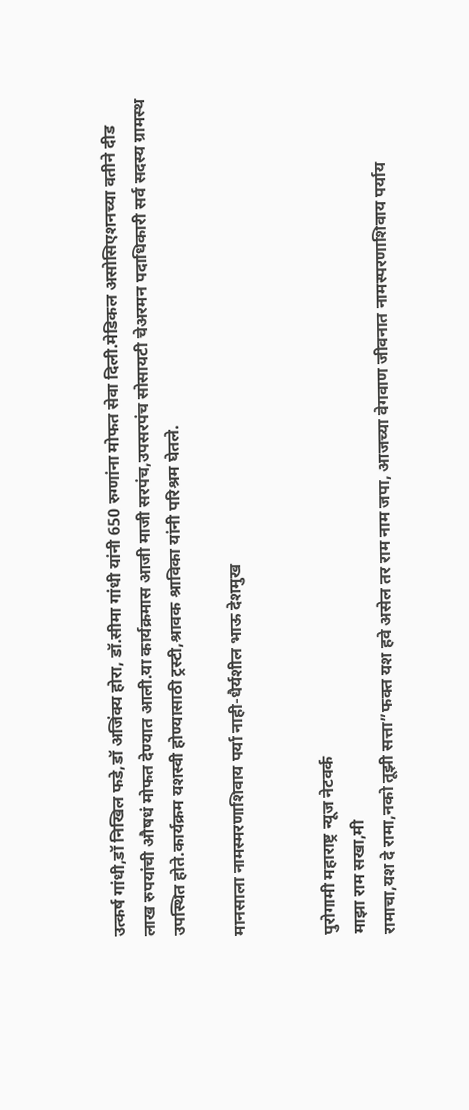उत्कर्ष गांधी,डॉ निखिल फडे,डॉ अजिंक्य होरा, डॉ.सीमा गांधी यांनी 650 रुग्णांना मोफत सेवा दिली.मेडिकल असोसिएशनच्या वतीने दीड लाख रुपयांची औषधं मोफत देण्यात आली.या कार्यक्रमास आजी माजी सरपंच,उपसरपंच सोसायटी चेअरमन पदाधिकारी सर्व सदस्य ग्रामस्थ उपस्थित होते.कार्यक्रम यशस्वी होण्यासाठी ट्रस्टी,श्रावक श्राविका यांनी परिश्रम घेतले.

मानसाला नामस्मरणाशिवाय पर्या नाही-धैर्यशील भाऊ देशमुख


पुरोगामी महाराष्ट्र न्यूज नेटवर्क
माझा राम सखा,मी
रामाचा,यश दे रामा,नको तूझी सत्ता”फक्त यश हवे असेल तर राम नाम जपा, आजच्या वेगवाण जीवनात नामस्परणाशिवाय पर्याय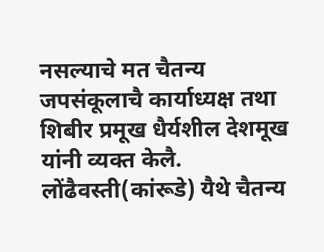नसल्याचे मत चैतन्य जपसंकूलाचै कार्याध्यक्ष तथा शिबीर प्रमूख धैर्यशील देशमूख यांनी व्यक्त केलै.
लोंढैवस्ती(कांरूडे) यैथे चैतन्य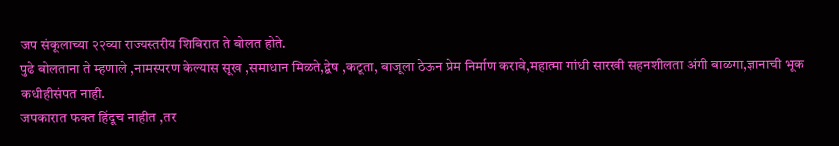जप संकूलाच्या २२व्या राज्यस्तरीय शिबिरात ते बोलत होते.
पुढे बोलताना ते म्हणाले ,नामस्परण केल्यास सूख ,समाधान मिळते,द्बेष ,कटूता, बाजूला ठेऊन प्रेम निर्माण करावे,महात्मा गांधी सारखी सहनशीलता अंगी बाळगा,ज्ञानाची भूक कधीहीसंपत नाही.
जपकारात फक्त हिंदूच नाहीत ,तर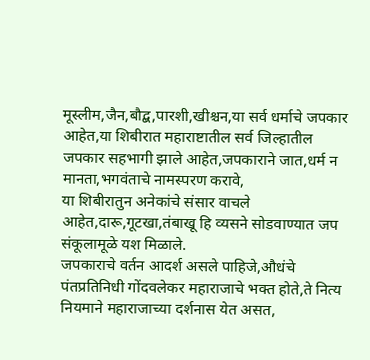मूस्लीम,जैन,बौद्ब,पारशी,खीश्चन,या सर्व धर्माचे जपकार आहेत,या शिबीरात महाराष्टातील सर्व जिल्हातील जपकार सहभागी झाले आहेत,जपकाराने जात,धर्म न मानता,भगवंताचे नामस्परण करावे,
या शिबीरातुन अनेकांचे संसार वाचले आहेत,दारू,गूटखा,तंबाखू हि व्यसने सोडवाण्यात जप संकूलामूळे यश मिळाले.
जपकाराचे वर्तन आदर्श असले पाहिजे,औधंचे पंतप्रतिनिधी गोंदवलेकर महाराजाचे भक्त होते,ते नित्य नियमाने महाराजाच्या दर्शनास येत असत,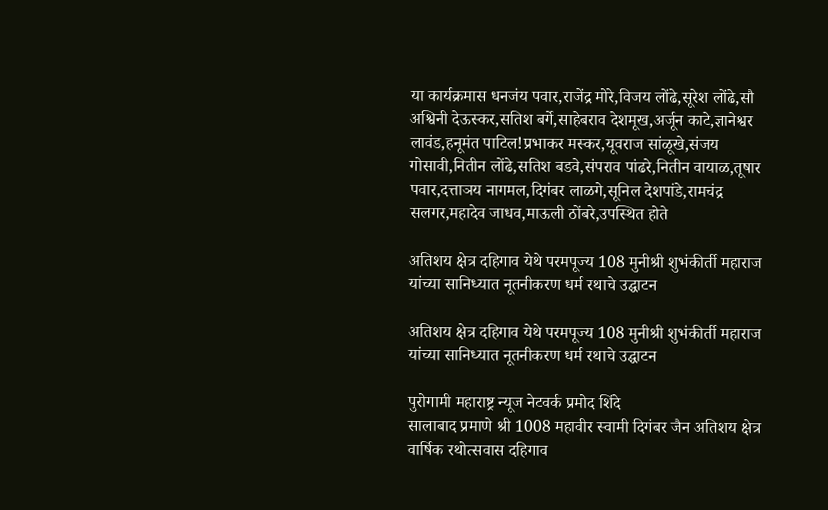या कार्यक्रमास धनजंय पवार,राजेंद्र मोरे,विजय लोंढे,सूरेश लोंढे,सौ अश्विनी देऊस्कर,सतिश बर्गे,साहेबराव देशमूख,अर्जून काटे,ज्ञानेश्वर लावंड,हनूमंत पाटिल!प्रभाकर मस्कर,यूवराज सांळूखे,संजय गोसावी,नितीन लोंढे,सतिश बडवे,संपराव पांढरे,नितीन वायाळ,तूषार पवार,दत्ताञय नागमल,दिगंबर लाळगे,सूनिल देशपांडे,रामचंद्र सलगर,महादेव जाधव,माऊली ठोंबरे,उपस्थित होते

अतिशय क्षेत्र दहिगाव येथे परमपूज्य 108 मुनीश्री शुभंकीर्ती महाराज यांच्या सानिध्यात नूतनीकरण धर्म रथाचे उद्घाटन

अतिशय क्षेत्र दहिगाव येथे परमपूज्य 108 मुनीश्री शुभंकीर्ती महाराज यांच्या सानिध्यात नूतनीकरण धर्म रथाचे उद्घाटन

पुरोगामी महाराष्ट्र न्यूज नेटवर्क प्रमोद शिंदे
सालाबाद प्रमाणे श्री 1008 महावीर स्वामी दिगंबर जैन अतिशय क्षेत्र वार्षिक रथोत्सवास दहिगाव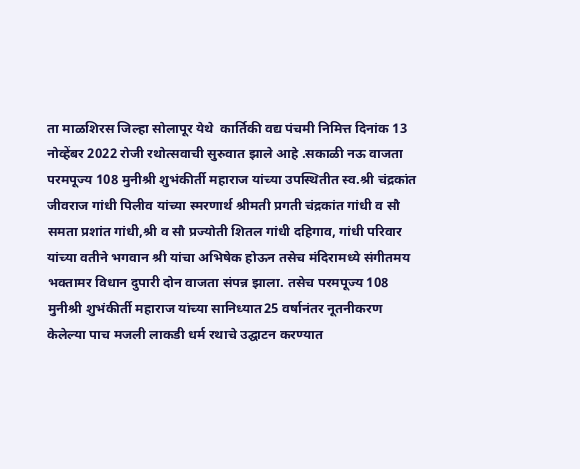ता माळशिरस जिल्हा सोलापूर येथे  कार्तिकी वद्य पंचमी निमित्त दिनांक 13 नोव्हेंबर 2022 रोजी रथोत्सवाची सुरुवात झाले आहे .सकाळी नऊ वाजता परमपूज्य 108 मुनीश्री शुभंकीर्ती महाराज यांच्या उपस्थितीत स्व.श्री चंद्रकांत जीवराज गांधी पिलीव यांच्या स्मरणार्थ श्रीमती प्रगती चंद्रकांत गांधी व सौ समता प्रशांत गांधी,श्री व सौ प्रज्योती शितल गांधी दहिगाव, गांधी परिवार यांच्या वतीने भगवान श्री यांचा अभिषेक होऊन तसेच मंदिरामध्ये संगीतमय भक्तामर विधान दुपारी दोन वाजता संपन्न झाला. तसेच परमपूज्य 108 मुनीश्री शुभंकीर्ती महाराज यांच्या सानिध्यात25 वर्षानंतर नूतनीकरण केलेल्या पाच मजली लाकडी धर्म रथाचे उद्घाटन करण्यात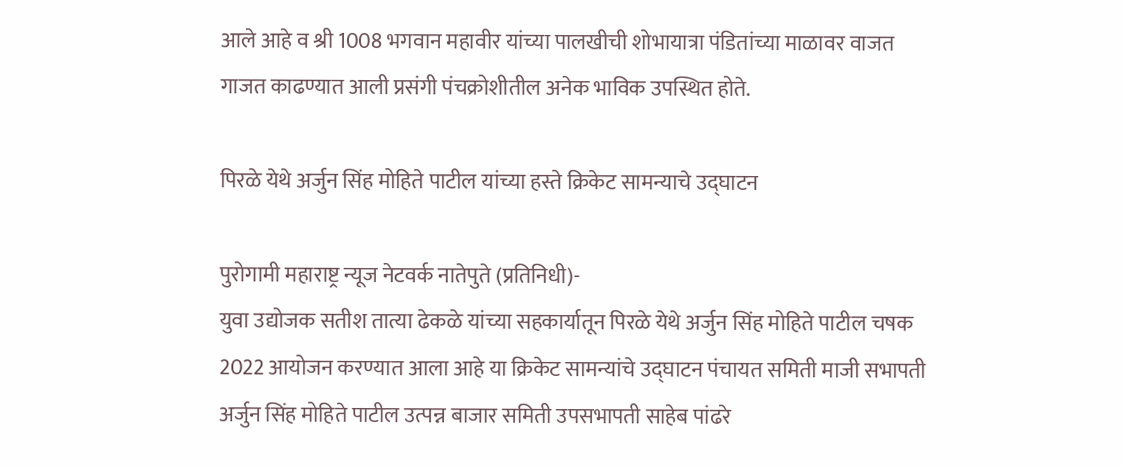आले आहे व श्री 1008 भगवान महावीर यांच्या पालखीची शोभायात्रा पंडितांच्या माळावर वाजत गाजत काढण्यात आली प्रसंगी पंचक्रोशीतील अनेक भाविक उपस्थित होते.

पिरळे येथे अर्जुन सिंह मोहिते पाटील यांच्या हस्ते क्रिकेट सामन्याचे उद्घाटन

पुरोगामी महाराष्ट्र न्यूज नेटवर्क नातेपुते (प्रतिनिधी)-
युवा उद्योजक सतीश तात्या ढेकळे यांच्या सहकार्यातून पिरळे येथे अर्जुन सिंह मोहिते पाटील चषक 2022 आयोजन करण्यात आला आहे या क्रिकेट सामन्यांचे उद्घाटन पंचायत समिती माजी सभापती अर्जुन सिंह मोहिते पाटील उत्पन्न बाजार समिती उपसभापती साहेब पांढरे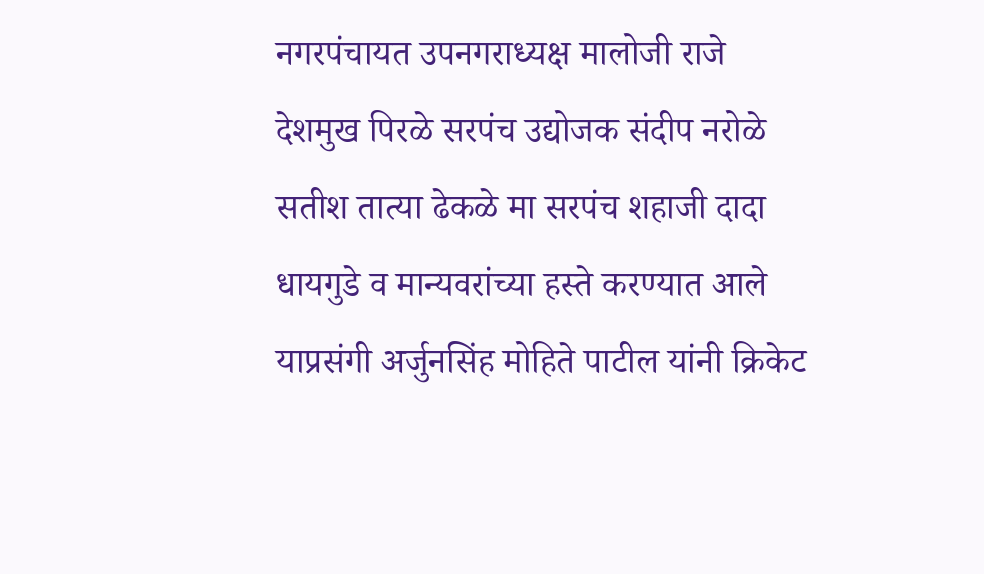नगरपंचायत उपनगराध्यक्ष मालोजी राजे देशमुख पिरळे सरपंच उद्योजक संदीप नरोळे सतीश तात्या ढेकळे मा सरपंच शहाजी दादा धायगुडे व मान्यवरांच्या हस्ते करण्यात आले याप्रसंगी अर्जुनसिंह मोहिते पाटील यांनी क्रिकेट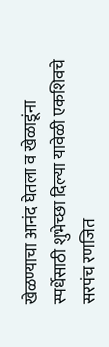खेळण्याचा आनंद घेतला व खेळाडूंना स्पर्धेसाठी शुभेच्छा दिल्या यावेळी एकशिवचे सरपंच रणजित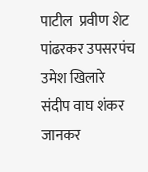पाटील  प्रवीण शेट पांढरकर उपसरपंच उमेश खिलारे संदीप वाघ शंकर जानकर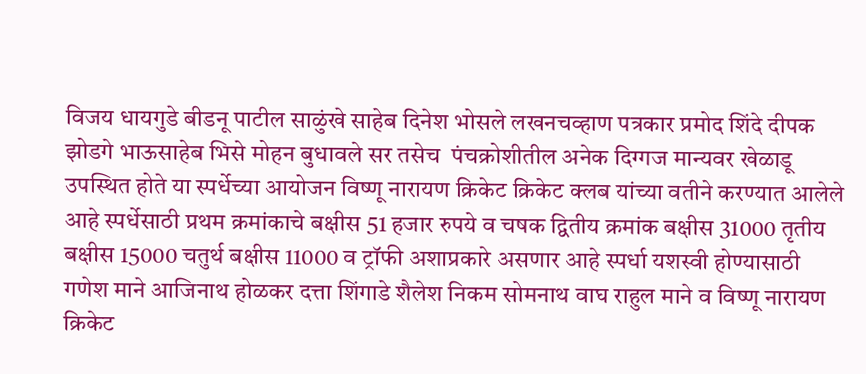विजय धायगुडे बीडनू पाटील साळुंखे साहेब दिनेश भोसले लखनचव्हाण पत्रकार प्रमोद शिंदे दीपक झोडगे भाऊसाहेब भिसे मोहन बुधावले सर तसेच  पंचक्रोशीतील अनेक दिग्गज मान्यवर खेळाडू उपस्थित होते या स्पर्धेच्या आयोजन विष्णू नारायण क्रिकेट क्रिकेट क्लब यांच्या वतीने करण्यात आलेले आहे स्पर्धेसाठी प्रथम क्रमांकाचे बक्षीस 51 हजार रुपये व चषक द्वितीय क्रमांक बक्षीस 31000 तृतीय बक्षीस 15000 चतुर्थ बक्षीस 11000 व ट्रॉफी अशाप्रकारे असणार आहे स्पर्धा यशस्वी होण्यासाठी गणेश माने आजिनाथ होळकर दत्ता शिंगाडे शैलेश निकम सोमनाथ वाघ राहुल माने व विष्णू नारायण क्रिकेट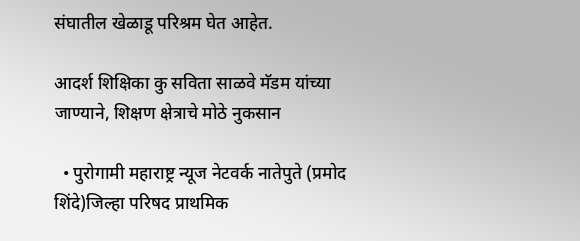संघातील खेळाडू परिश्रम घेत आहेत.

आदर्श शिक्षिका कु सविता साळवे मॅडम यांच्या जाण्याने, शिक्षण क्षेत्राचे मोठे नुकसान

  • पुरोगामी महाराष्ट्र न्यूज नेटवर्क नातेपुते (प्रमोद शिंदे)जिल्हा परिषद प्राथमिक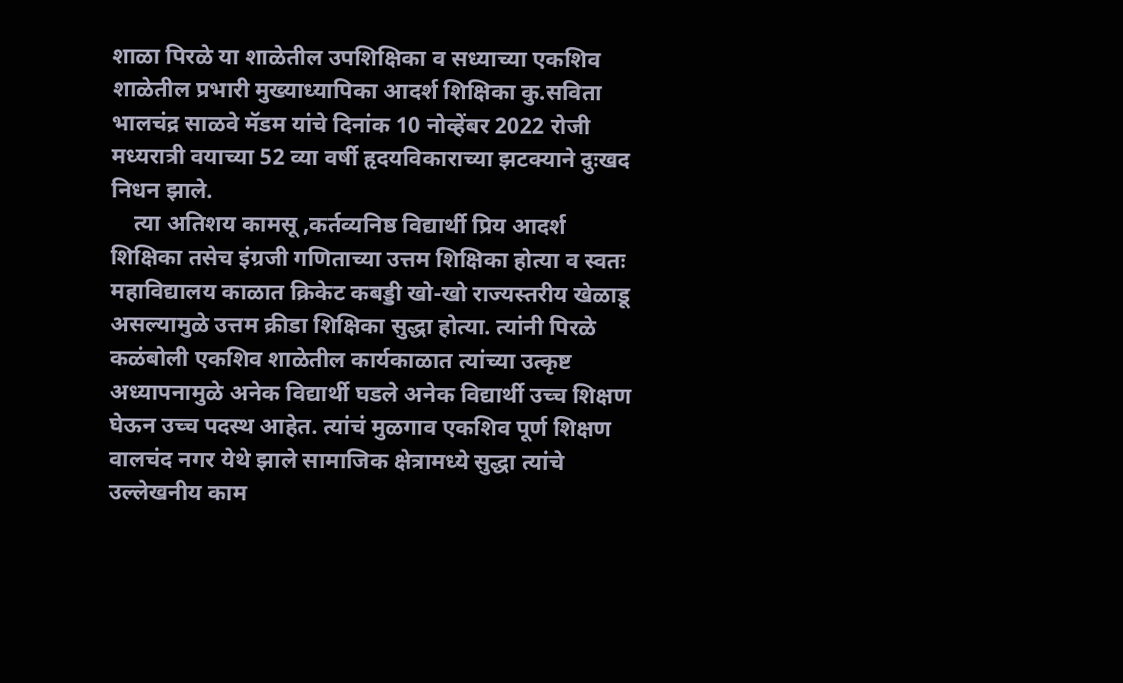शाळा पिरळे या शाळेतील उपशिक्षिका व सध्याच्या एकशिव शाळेतील प्रभारी मुख्याध्यापिका आदर्श शिक्षिका कु.सविता भालचंद्र साळवे मॅडम यांचे दिनांक 10 नोव्हेंबर 2022 रोजी मध्यरात्री वयाच्या 52 व्या वर्षी हृदयविकाराच्या झटक्याने दुःखद निधन झाले.
    त्या अतिशय कामसू ,कर्तव्यनिष्ठ विद्यार्थी प्रिय आदर्श शिक्षिका तसेच इंग्रजी गणिताच्या उत्तम शिक्षिका होत्या व स्वतः महाविद्यालय काळात क्रिकेट कबड्डी खो-खो राज्यस्तरीय खेळाडू असल्यामुळे उत्तम क्रीडा शिक्षिका सुद्धा होत्या. त्यांनी पिरळे कळंबोली एकशिव शाळेतील कार्यकाळात त्यांच्या उत्कृष्ट अध्यापनामुळे अनेक विद्यार्थी घडले अनेक विद्यार्थी उच्च शिक्षण घेऊन उच्च पदस्थ आहेत. त्यांचं मुळगाव एकशिव पूर्ण शिक्षण वालचंद नगर येथे झाले सामाजिक क्षेत्रामध्ये सुद्धा त्यांचे उल्लेखनीय काम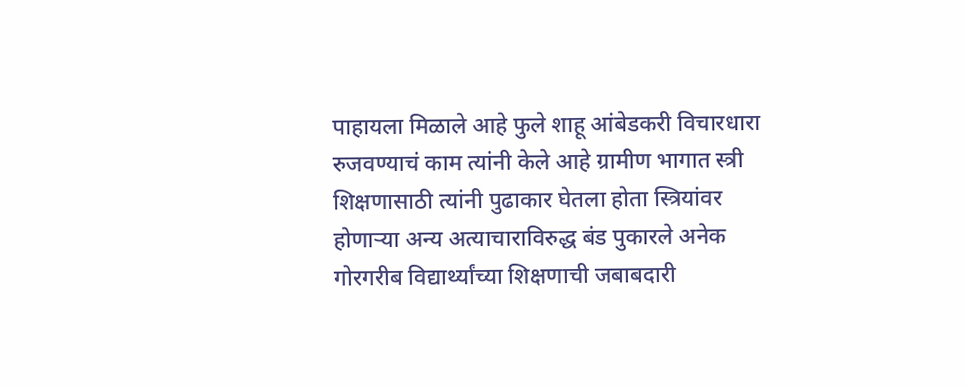पाहायला मिळाले आहे फुले शाहू आंबेडकरी विचारधारा रुजवण्याचं काम त्यांनी केले आहे ग्रामीण भागात स्त्री शिक्षणासाठी त्यांनी पुढाकार घेतला होता स्त्रियांवर होणाऱ्या अन्य अत्याचाराविरुद्ध बंड पुकारले अनेक गोरगरीब विद्यार्थ्यांच्या शिक्षणाची जबाबदारी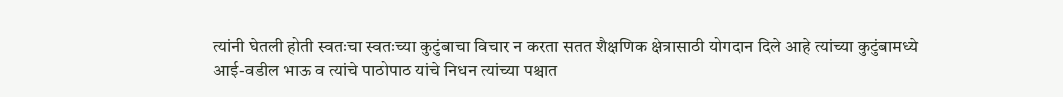त्यांनी घेतली होती स्वतःचा स्वतःच्या कुटुंबाचा विचार न करता सतत शैक्षणिक क्षेत्रासाठी योगदान दिले आहे त्यांच्या कुटुंबामध्ये आई-वडील भाऊ व त्यांचे पाठोपाठ यांचे निधन त्यांच्या पश्चात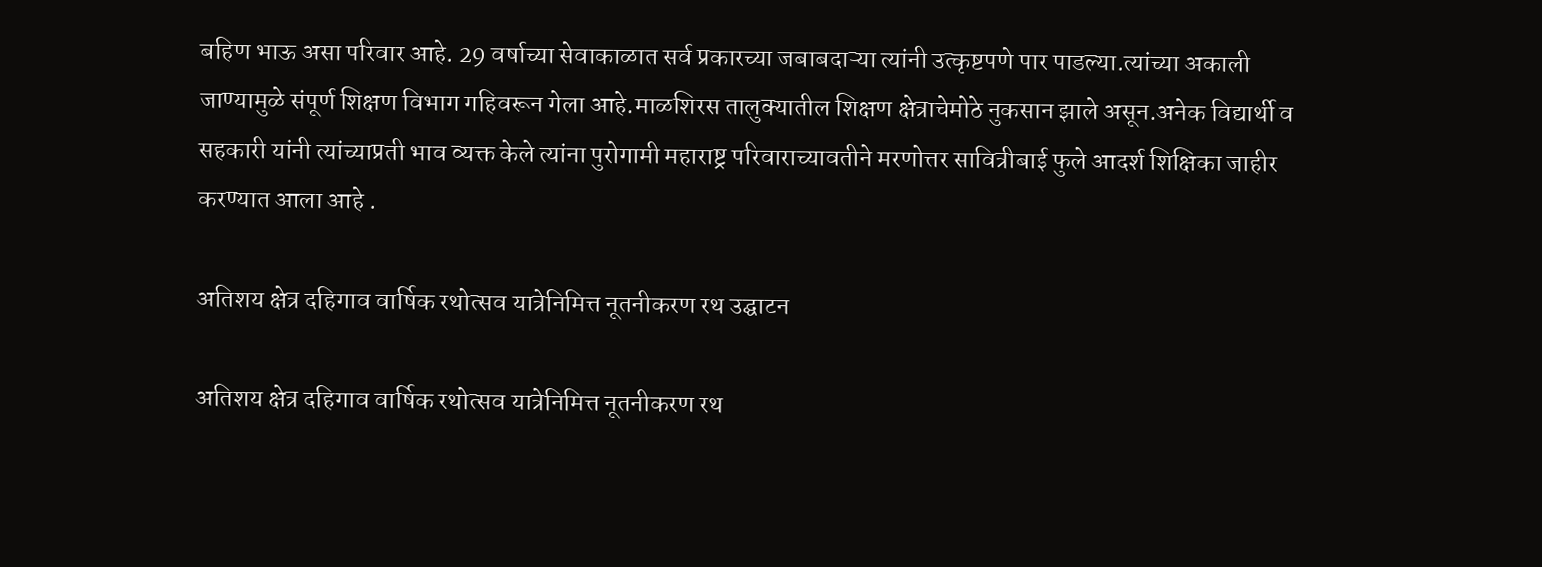बहिण भाऊ असा परिवार आहे. 29 वर्षाच्या सेवाकाळात सर्व प्रकारच्या जबाबदाऱ्या त्यांनी उत्कृष्टपणे पार पाडल्या.त्यांच्या अकाली जाण्यामुळे संपूर्ण शिक्षण विभाग गहिवरून गेला आहे.माळशिरस तालुक्यातील शिक्षण क्षेत्राचेमोठे नुकसान झाले असून.अनेक विद्यार्थी व सहकारी यांनी त्यांच्याप्रती भाव व्यक्त केले त्यांना पुरोगामी महाराष्ट्र परिवाराच्यावतीने मरणोत्तर सावित्रीबाई फुले आदर्श शिक्षिका जाहीर करण्यात आला आहे .

अतिशय क्षेत्र दहिगाव वार्षिक रथोत्सव यात्रेनिमित्त नूतनीकरण रथ उद्घाटन

अतिशय क्षेत्र दहिगाव वार्षिक रथोत्सव यात्रेनिमित्त नूतनीकरण रथ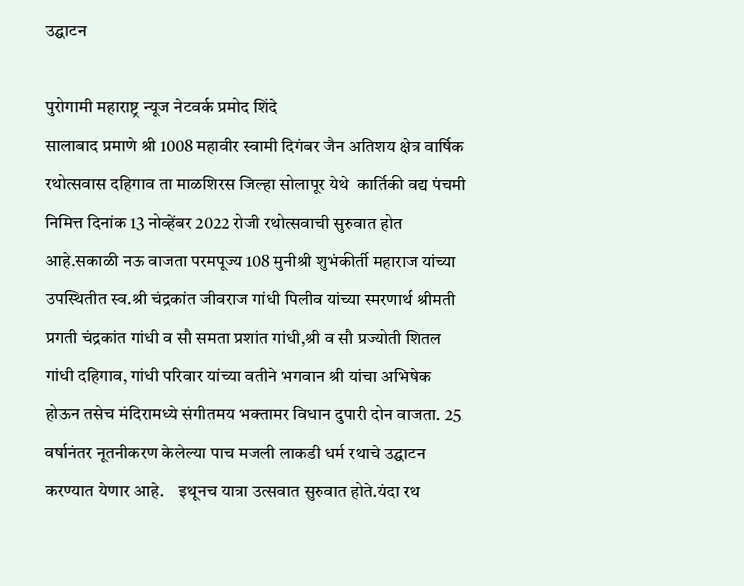उद्घाटन

पुरोगामी महाराष्ट्र न्यूज नेटवर्क प्रमोद शिंदे
सालाबाद प्रमाणे श्री 1008 महावीर स्वामी दिगंबर जैन अतिशय क्षेत्र वार्षिक रथोत्सवास दहिगाव ता माळशिरस जिल्हा सोलापूर येथे  कार्तिकी वद्य पंचमी निमित्त दिनांक 13 नोव्हेंबर 2022 रोजी रथोत्सवाची सुरुवात होत आहे.सकाळी नऊ वाजता परमपूज्य 108 मुनीश्री शुभंकीर्ती महाराज यांच्या उपस्थितीत स्व.श्री चंद्रकांत जीवराज गांधी पिलीव यांच्या स्मरणार्थ श्रीमती प्रगती चंद्रकांत गांधी व सौ समता प्रशांत गांधी,श्री व सौ प्रज्योती शितल गांधी दहिगाव, गांधी परिवार यांच्या वतीने भगवान श्री यांचा अभिषेक होऊन तसेच मंदिरामध्ये संगीतमय भक्तामर विधान दुपारी दोन वाजता. 25 वर्षानंतर नूतनीकरण केलेल्या पाच मजली लाकडी धर्म रथाचे उद्घाटन करण्यात येणार आहे.    इथूनच यात्रा उत्सवात सुरुवात होते.यंदा रथ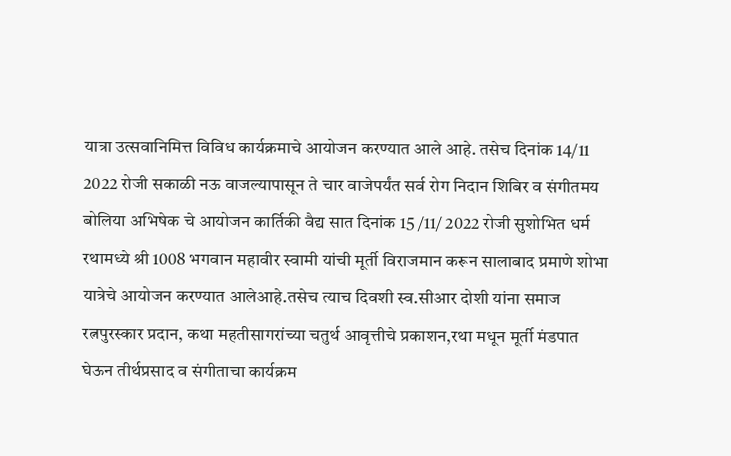यात्रा उत्सवानिमित्त विविध कार्यक्रमाचे आयोजन करण्यात आले आहे. तसेच दिनांक 14/11 2022 रोजी सकाळी नऊ वाजल्यापासून ते चार वाजेपर्यंत सर्व रोग निदान शिबिर व संगीतमय बोलिया अभिषेक चे आयोजन कार्तिकी वैद्य सात दिनांक 15 /11/ 2022 रोजी सुशोभित धर्म रथामध्ये श्री 1008 भगवान महावीर स्वामी यांची मूर्ती विराजमान करून सालाबाद प्रमाणे शोभा यात्रेचे आयोजन करण्यात आलेआहे.तसेच त्याच दिवशी स्व.सीआर दोशी यांना समाज रत्नपुरस्कार प्रदान, कथा महतीसागरांच्या चतुर्थ आवृत्तीचे प्रकाशन,रथा मधून मूर्ती मंडपात घेऊन तीर्थप्रसाद व संगीताचा कार्यक्रम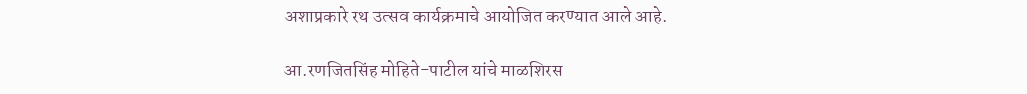अशाप्रकारे रथ उत्सव कार्यक्रमाचे आयोजित करण्यात आले आहे.

आ.रणजितसिंह मोहिते-पाटील यांचे माळशिरस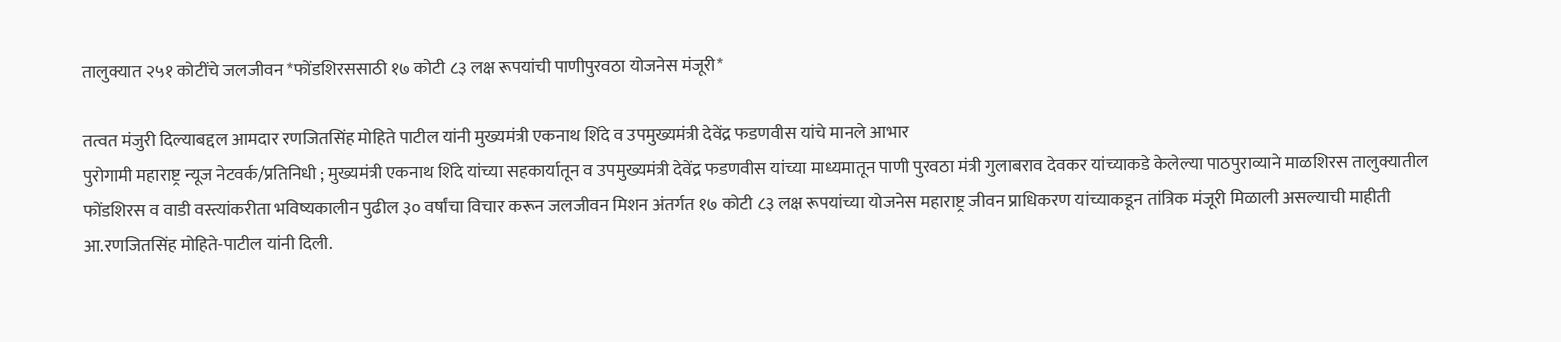तालुक्यात २५१ कोटींचे जलजीवन *फोंडशिरससाठी १७ कोटी ८३ लक्ष रूपयांची पाणीपुरवठा योजनेस मंजूरी*

तत्वत मंजुरी दिल्याबद्दल आमदार रणजितसिंह मोहिते पाटील यांनी मुख्यमंत्री एकनाथ शिंदे व उपमुख्यमंत्री देवेंद्र फडणवीस यांचे मानले आभार
पुरोगामी महाराष्ट्र न्यूज नेटवर्क/प्रतिनिधी ; मुख्यमंत्री एकनाथ शिंदे यांच्या सहकार्यातून व उपमुख्यमंत्री देवेंद्र फडणवीस यांच्या माध्यमातून पाणी पुरवठा मंत्री गुलाबराव देवकर यांच्याकडे केलेल्या पाठपुराव्याने माळशिरस तालुक्यातील फोंडशिरस व वाडी वस्त्यांकरीता भविष्यकालीन पुढील ३० वर्षांचा विचार करून जलजीवन मिशन अंतर्गत १७ कोटी ८३ लक्ष रूपयांच्या योजनेस महाराष्ट्र जीवन प्राधिकरण यांच्याकडून तांत्रिक मंजूरी मिळाली असल्याची माहीती आ.रणजितसिंह मोहिते-पाटील यांनी दिली.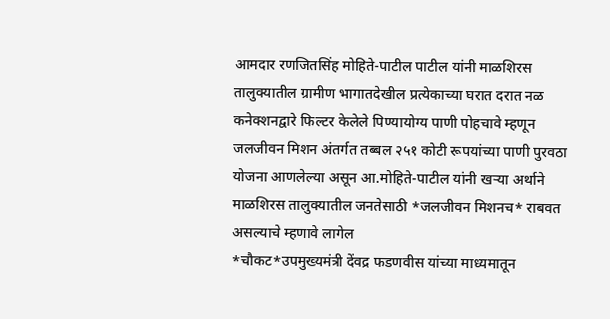आमदार रणजितसिंह मोहिते-पाटील पाटील यांनी माळशिरस तालुक्यातील ग्रामीण भागातदेखील प्रत्येकाच्या घरात दरात नळ कनेक्शनद्वारे फिल्टर केलेले पिण्यायोग्य पाणी पोहचावे म्हणून जलजीवन मिशन अंतर्गत तब्बल २५१ कोटी रूपयांच्या पाणी पुरवठा योजना आणलेल्या असून आ.मोहिते-पाटील यांनी खऱ्या अर्थाने माळशिरस तालुक्यातील जनतेसाठी *जलजीवन मिशनच* राबवत असल्याचे म्हणावे लागेल
*चौकट*उपमुख्यमंत्री देंवद्र फडणवीस यांच्या माध्यमातून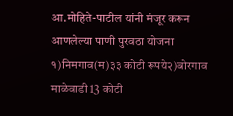आ.मोहिते-पाटील यांनी मंजूर करून आणलेल्या पाणी पुरवठा योजना
१)निमगाव(म)३३ कोटी रूपये२)बोरगाव माळेवाडी 13 कोटी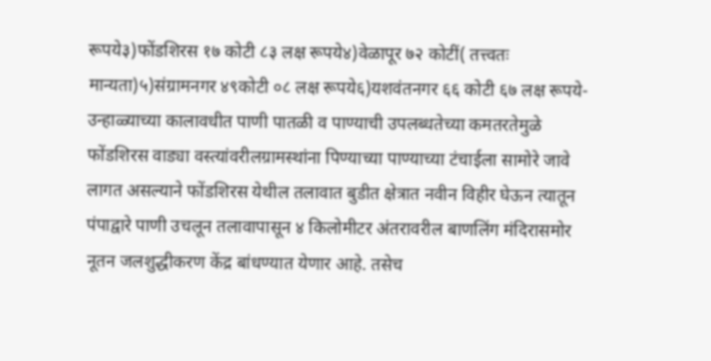रूपये३)फोंडशिरस १७ कोटी ८३ लक्ष रूपये४)वेळापूर ७२ कोटीं( तत्त्वतः मान्यता)५)संग्रामनगर ४९कोटी ०८ लक्ष रूपये६)यशवंतनगर ६६ कोटी ६७ लक्ष रूपये- उन्हाळ्याच्या कालावधीत पाणी पातळी व पाण्याची उपलब्धतेच्या कमतरतेमुळे फोंडशिरस वाड्या वस्त्यांवरीलग्रामस्थांना पिण्याच्या पाण्याच्या टंचाईला सामोरे जावे लागत असल्याने फोंडशिरस येथील तलावात बुडीत क्षेत्रात नवीन विहीर घेऊन त्यातून पंपाद्वारे पाणी उचलून तलावापासून ४ किलोमीटर अंतरावरील बाणलिंग मंदिरासमोर नूतन जलशुद्धीकरण केंद्र बांधण्यात येणार आहे. तसेच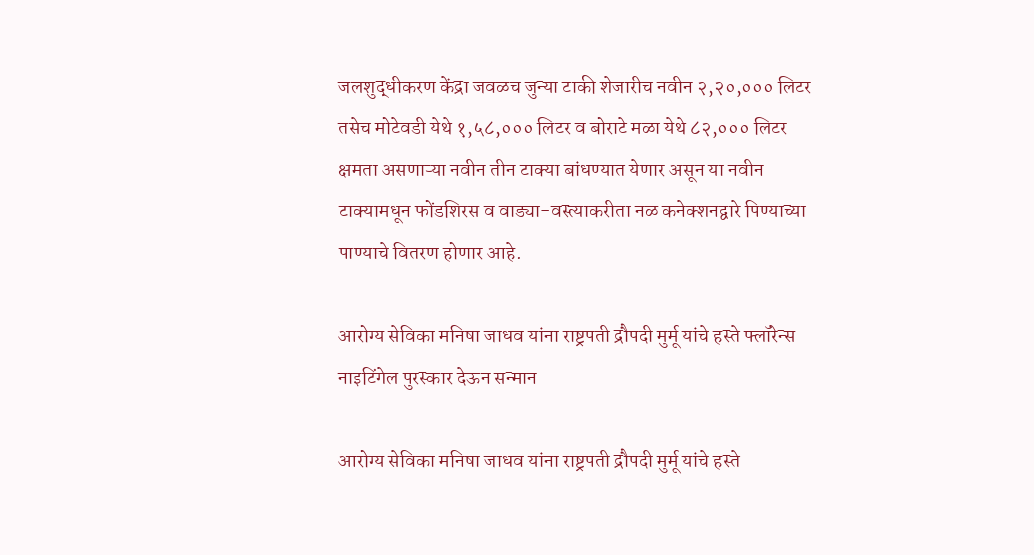जलशुद्धीकरण केंद्रा जवळच जुन्या टाकी शेजारीच नवीन २,२०,००० लिटर तसेच मोटेवडी येथे १,५८,००० लिटर व बोराटे मळा येथे ८२,००० लिटर  क्षमता असणाऱ्या नवीन तीन टाक्या बांधण्यात येणार असून या नवीन टाक्यामधून फोंडशिरस व वाड्या-वस्त्याकरीता नळ कनेक्शनद्वारे पिण्याच्या पाण्याचे वितरण होणार आहे.

आरोग्य सेविका मनिषा जाधव यांना राष्ट्रपती द्रौपदी मुर्मू यांचे हस्ते फ्लॉरेन्स नाइटिंगेल पुरस्कार देऊन सन्मान

आरोग्य सेविका मनिषा जाधव यांना राष्ट्रपती द्रौपदी मुर्मू यांचे हस्ते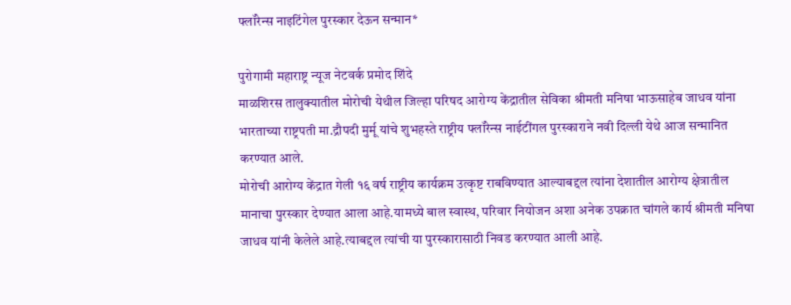फ्लॉरेन्स नाइटिंगेल पुरस्कार देऊन सन्मान*

पुरोगामी महाराष्ट्र न्यूज नेटवर्क प्रमोद शिंदे
माळशिरस तालुक्यातील मोरोची येथील जिल्हा परिषद आरोग्य केंद्रातील सेविका श्रीमती मनिषा भाऊसाहेब जाधव यांना भारताच्या राष्ट्रपती मा.द्रौपदी मुर्मू यांचे शुभहस्ते राष्ट्रीय फ्लॉरेन्स नाईटींगल पुरस्काराने नवी दिल्ली येथे आज सन्मानित करण्यात आले.
मोरोची आरोग्य केंद्रात गेली १६ वर्ष राष्ट्रीय कार्यक्रम उत्कृष्ट राबविण्यात आल्याबद्दल त्यांना देशातील आरोग्य क्षेत्रातील मानाचा पुरस्कार देण्यात आला आहे.यामध्ये बाल स्वास्थ, परिवार नियोजन अशा अनेक उपक्रात चांगले कार्य श्रीमती मनिषा जाधव यांनी केलेले आहे.त्याबद्दल त्यांची या पुरस्कारासाठी निवड करण्यात आली आहे.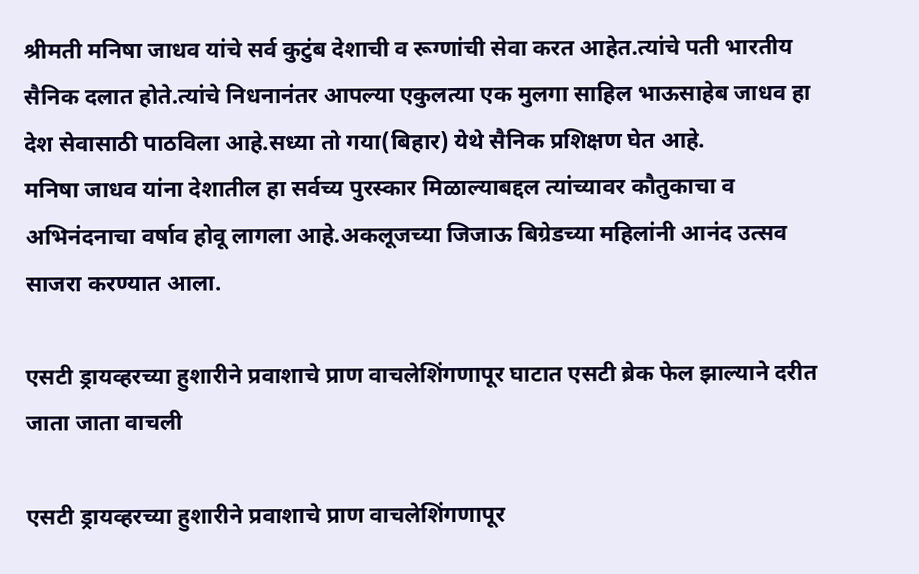श्रीमती मनिषा जाधव यांचे सर्व कुटुंब देशाची व रूग्णांची सेवा करत आहेत.त्यांचे पती भारतीय सैनिक दलात होते.त्यांचे निधनानंतर आपल्या एकुलत्या एक मुलगा साहिल भाऊसाहेब जाधव हा देश सेवासाठी पाठविला आहे.सध्या तो गया(बिहार) येथे सैनिक प्रशिक्षण घेत आहे.
मनिषा जाधव यांना देशातील हा सर्वच्य पुरस्कार मिळाल्याबद्दल त्यांच्यावर कौतुकाचा व अभिनंदनाचा वर्षाव होवू लागला आहे.अकलूजच्या जिजाऊ बिग्रेडच्या महिलांनी आनंद उत्सव साजरा करण्यात आला.

एसटी ड्रायव्हरच्या हुशारीने प्रवाशाचे प्राण वाचलेशिंगणापूर घाटात एसटी ब्रेक फेल झाल्याने दरीत जाता जाता वाचली

एसटी ड्रायव्हरच्या हुशारीने प्रवाशाचे प्राण वाचलेशिंगणापूर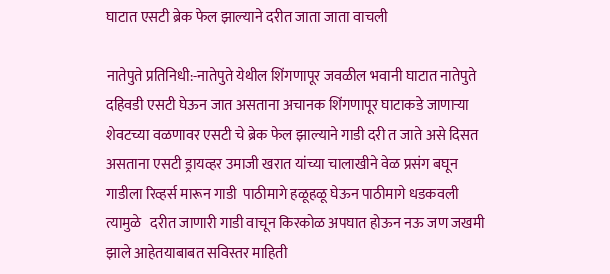घाटात एसटी ब्रेक फेल झाल्याने दरीत जाता जाता वाचली

नातेपुते प्रतिनिधी:-नातेपुते येथील शिंगणापूर जवळील भवानी घाटात नातेपुते दहिवडी एसटी घेऊन जात असताना अचानक शिंगणापूर घाटाकडे जाणाऱ्या शेवटच्या वळणावर एसटी चे ब्रेक फेल झाल्याने गाडी दरी त जाते असे दिसत असताना एसटी ड्रायव्हर उमाजी खरात यांच्या चालाखीने वेळ प्रसंग बघून गाडीला रिव्हर्स मारून गाडी  पाठीमागे हळूहळू घेऊन पाठीमागे धडकवली त्यामुळे   दरीत जाणारी गाडी वाचून किरकोळ अपघात होऊन नऊ जण जखमी झाले आहेतयाबाबत सविस्तर माहिती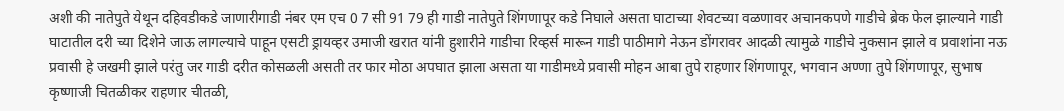अशी की नातेपुते येथून दहिवडीकडे जाणारीगाडी नंबर एम एच 0 7 सी 91 79 ही गाडी नातेपुते शिंगणापूर कडे निघाले असता घाटाच्या शेवटच्या वळणावर अचानकपणे गाडीचे ब्रेक फेल झाल्याने गाडी घाटातील दरी च्या दिशेने जाऊ लागल्याचे पाहून एसटी ड्रायव्हर उमाजी खरात यांनी हुशारीने गाडीचा रिव्हर्स मारून गाडी पाठीमागे नेऊन डोंगरावर आदळी त्यामुळे गाडीचे नुकसान झाले व प्रवाशांना नऊ प्रवासी हे जखमी झाले परंतु जर गाडी दरीत कोसळली असती तर फार मोठा अपघात झाला असता या गाडीमध्ये प्रवासी मोहन आबा तुपे राहणार शिंगणापूर, भगवान अण्णा तुपे शिंगणापूर, सुभाष कृष्णाजी चितळीकर राहणार चीतळी,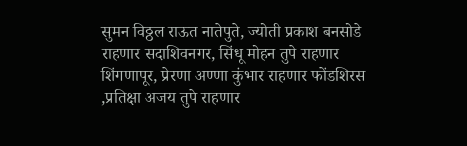सुमन विठ्ठल राऊत नातेपुते, ज्योती प्रकाश बनसोडे राहणार सदाशिवनगर, सिंधू मोहन तुपे राहणार शिंगणापूर, प्रेरणा अण्णा कुंभार राहणार फोंडशिरस ,प्रतिक्षा अजय तुपे राहणार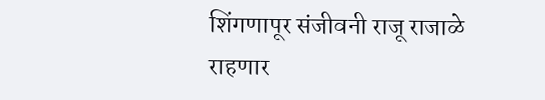शिंगणापूर संजीवनी राजू राजाळे राहणार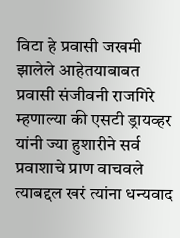विटा हे प्रवासी जखमी झालेले आहेतयाबाबत प्रवासी संजीवनी राजगिरे म्हणाल्या की एसटी ड्रायव्हर यांनी ज्या हुशारीने सर्व प्रवाशाचे प्राण वाचवले त्याबद्दल खरं त्यांना धन्यवाद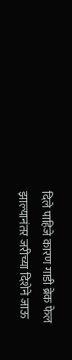दिले पाहिजे कारण गाडी ब्रेक फेल झाल्यानंतर जरीच्या दिशेने जाऊ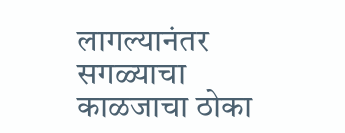लागल्यानंतर सगळ्याचा काळजाचा ठोका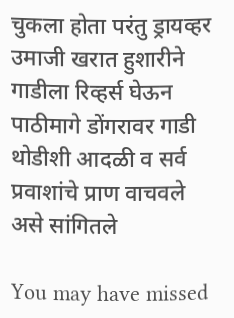चुकला होता परंतु ड्रायव्हर उमाजी खरात हुशारीने गाडीला रिव्हर्स घेऊन पाठीमागे डोंगरावर गाडी थोडीशी आदळी व सर्व प्रवाशांचे प्राण वाचवले असे सांगितले

You may have missed